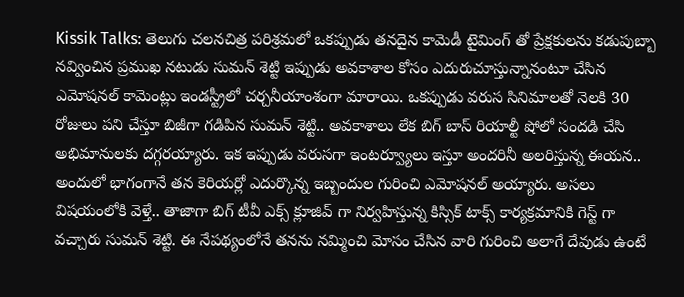Kissik Talks: తెలుగు చలనచిత్ర పరిశ్రమలో ఒకప్పుడు తనదైన కామెడీ టైమింగ్ తో ప్రేక్షకులను కడుపుబ్బా నవ్వించిన ప్రముఖ నటుడు సుమన్ శెట్టి ఇప్పుడు అవకాశాల కోసం ఎదురుచూస్తున్నానంటూ చేసిన ఎమోషనల్ కామెంట్లు ఇండస్ట్రీలో చర్చనీయాంశంగా మారాయి. ఒకప్పుడు వరుస సినిమాలతో నెలకి 30 రోజులు పని చేస్తూ బిజీగా గడిపిన సుమన్ శెట్టి.. అవకాశాలు లేక బిగ్ బాస్ రియాల్టీ షోలో సందడి చేసి అభిమానులకు దగ్గరయ్యారు. ఇక ఇప్పుడు వరుసగా ఇంటర్వ్యూలు ఇస్తూ అందరినీ అలరిస్తున్న ఈయన.. అందులో భాగంగానే తన కెరియర్లో ఎదుర్కొన్న ఇబ్బందుల గురించి ఎమోషనల్ అయ్యారు. అసలు విషయంలోకి వెళ్తే.. తాజాగా బిగ్ టీవీ ఎక్స్ క్లూజివ్ గా నిర్వహిస్తున్న కిస్సిక్ టాక్స్ కార్యక్రమానికి గెస్ట్ గా వచ్చారు సుమన్ శెట్టి. ఈ నేపథ్యంలోనే తనను నమ్మించి మోసం చేసిన వారి గురించి అలాగే దేవుడు ఉంటే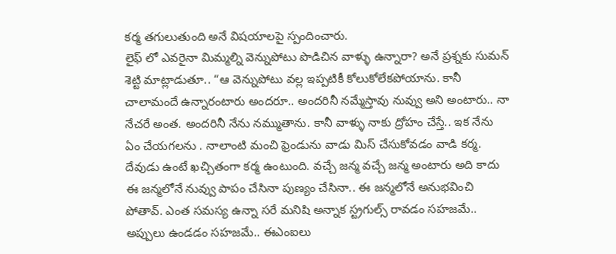కర్మ తగులుతుంది అనే విషయాలపై స్పందించారు.
లైఫ్ లో ఎవరైనా మిమ్మల్ని వెన్నుపోటు పొడిచిన వాళ్ళు ఉన్నారా? అనే ప్రశ్నకు సుమన్ శెట్టి మాట్లాడుతూ.. “ఆ వెన్నుపోటు వల్ల ఇప్పటికీ కోలుకోలేకపోయాను. కానీ చాలామందే ఉన్నారంటారు అందరూ.. అందరినీ నమ్మేస్తావు నువ్వు అని అంటారు.. నా నేచరే అంత. అందరినీ నేను నమ్ముతాను. కానీ వాళ్ళు నాకు ద్రోహం చేస్తే.. ఇక నేను ఏం చేయగలను . నాలాంటి మంచి ఫ్రెండును వాడు మిస్ చేసుకోవడం వాడి కర్మ. దేవుడు ఉంటే ఖచ్చితంగా కర్మ ఉంటుంది. వచ్చే జన్మ వచ్చే జన్మ అంటారు అది కాదు ఈ జన్మలోనే నువ్వు పాపం చేసినా పుణ్యం చేసినా.. ఈ జన్మలోనే అనుభవించి పోతావ్. ఎంత సమస్య ఉన్నా సరే మనిషి అన్నాక స్ట్రగుల్స్ రావడం సహజమే.. అప్పులు ఉండడం సహజమే.. ఈఎంఐలు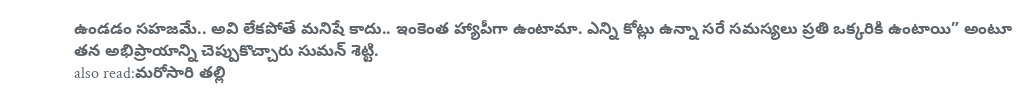ఉండడం సహజమే.. అవి లేకపోతే మనిషే కాదు.. ఇంకెంత హ్యాపీగా ఉంటామా. ఎన్ని కోట్లు ఉన్నా సరే సమస్యలు ప్రతి ఒక్కరికి ఉంటాయి” అంటూ తన అభిప్రాయాన్ని చెప్పుకొచ్చారు సుమన్ శెట్టి.
also read:మరోసారి తల్లి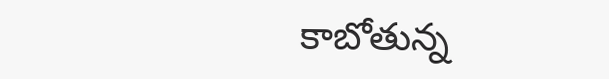కాబోతున్న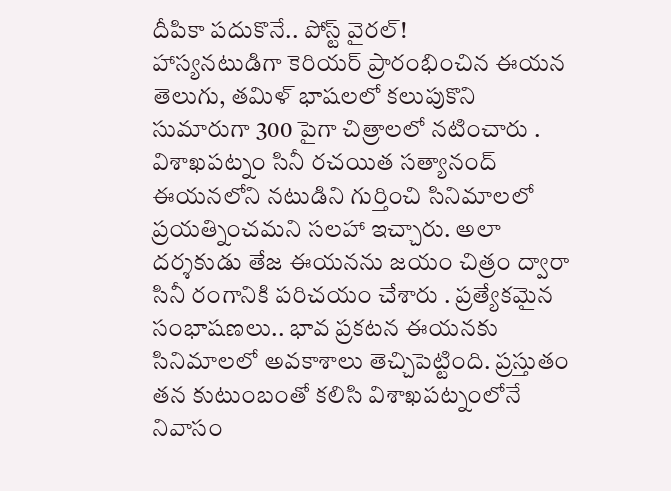దీపికా పదుకొనే.. పోస్ట్ వైరల్!
హాస్యనటుడిగా కెరియర్ ప్రారంభించిన ఈయన తెలుగు, తమిళ్ భాషలలో కలుపుకొని సుమారుగా 300 పైగా చిత్రాలలో నటించారు . విశాఖపట్నం సినీ రచయిత సత్యానంద్ ఈయనలోని నటుడిని గుర్తించి సినిమాలలో ప్రయత్నించమని సలహా ఇచ్చారు. అలా దర్శకుడు తేజ ఈయనను జయం చిత్రం ద్వారా సినీ రంగానికి పరిచయం చేశారు . ప్రత్యేకమైన సంభాషణలు.. భావ ప్రకటన ఈయనకు సినిమాలలో అవకాశాలు తెచ్చిపెట్టింది. ప్రస్తుతం తన కుటుంబంతో కలిసి విశాఖపట్నంలోనే నివాసం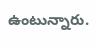ఉంటున్నారు.